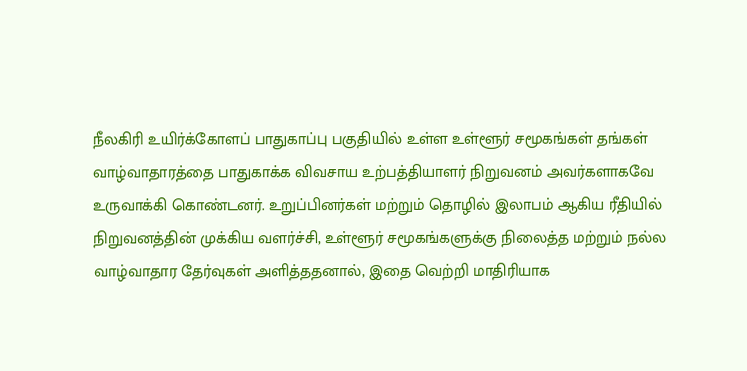நீலகிரி உயிர்க்கோளப் பாதுகாப்பு பகுதியில் உள்ள உள்ளூர் சமூகங்கள் தங்கள் வாழ்வாதாரத்தை பாதுகாக்க விவசாய உற்பத்தியாளர் நிறுவனம் அவர்களாகவே உருவாக்கி கொண்டனர். உறுப்பினர்கள் மற்றும் தொழில் இலாபம் ஆகிய ரீதியில் நிறுவனத்தின் முக்கிய வளர்ச்சி, உள்ளூர் சமூகங்களுக்கு நிலைத்த மற்றும் நல்ல வாழ்வாதார தேர்வுகள் அளித்ததனால், இதை வெற்றி மாதிரியாக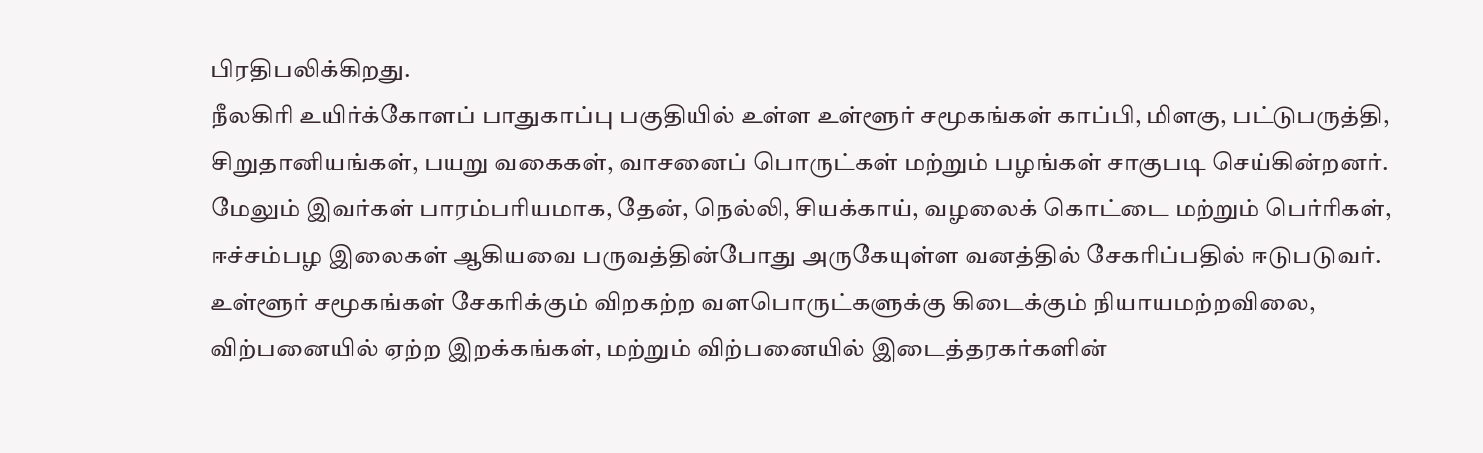பிரதிபலிக்கிறது.
நீலகிரி உயிர்க்கோளப் பாதுகாப்பு பகுதியில் உள்ள உள்ளூர் சமூகங்கள் காப்பி, மிளகு, பட்டுபருத்தி, சிறுதானியங்கள், பயறு வகைகள், வாசனைப் பொருட்கள் மற்றும் பழங்கள் சாகுபடி செய்கின்றனர். மேலும் இவர்கள் பாரம்பாியமாக, தேன், நெல்லி, சியக்காய், வழலைக் கொட்டை மற்றும் பெர்ரிகள், ஈச்சம்பழ இலைகள் ஆகியவை பருவத்தின்போது அருகேயுள்ள வனத்தில் சேகாிப்பதில் ஈடுபடுவர். உள்ளூர் சமூகங்கள் சேகாிக்கும் விறகற்ற வளபொருட்களுக்கு கிடைக்கும் நியாயமற்றவிலை, விற்பனையில் ஏற்ற இறக்கங்கள், மற்றும் விற்பனையில் இடைத்தரகர்களின்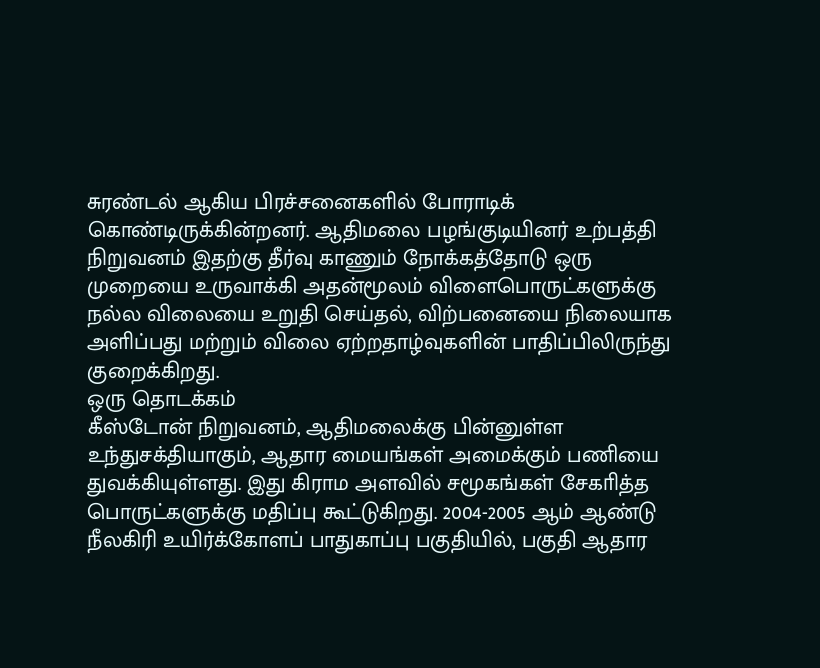சுரண்டல் ஆகிய பிரச்சனைகளில் போராடிக் கொண்டிருக்கின்றனர். ஆதிமலை பழங்குடியினர் உற்பத்தி நிறுவனம் இதற்கு தீர்வு காணும் நோக்கத்தோடு ஒரு முறையை உருவாக்கி அதன்மூலம் விளைபொருட்களுக்கு நல்ல விலையை உறுதி செய்தல், விற்பனையை நிலையாக அளிப்பது மற்றும் விலை ஏற்றதாழ்வுகளின் பாதிப்பிலிருந்து குறைக்கிறது.
ஒரு தொடக்கம்
கீஸ்டோன் நிறுவனம், ஆதிமலைக்கு பின்னுள்ள உந்துசக்தியாகும், ஆதார மையங்கள் அமைக்கும் பணியை துவக்கியுள்ளது. இது கிராம அளவில் சமூகங்கள் சேகாித்த பொருட்களுக்கு மதிப்பு கூட்டுகிறது. 2004-2005 ஆம் ஆண்டு நீலகிரி உயிர்க்கோளப் பாதுகாப்பு பகுதியில், பகுதி ஆதார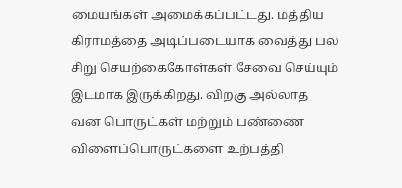மையங்கள் அமைக்கப்பட்டது. மத்திய கிராமத்தை அடிப்படையாக வைத்து பல சிறு செயற்கைகோள்கள் சேவை செய்யும் இடமாக இருக்கிறது. விறகு அல்லாத வன பொருட்கள் மற்றும் பண்ணை விளைப்பொருட்களை உற்பத்தி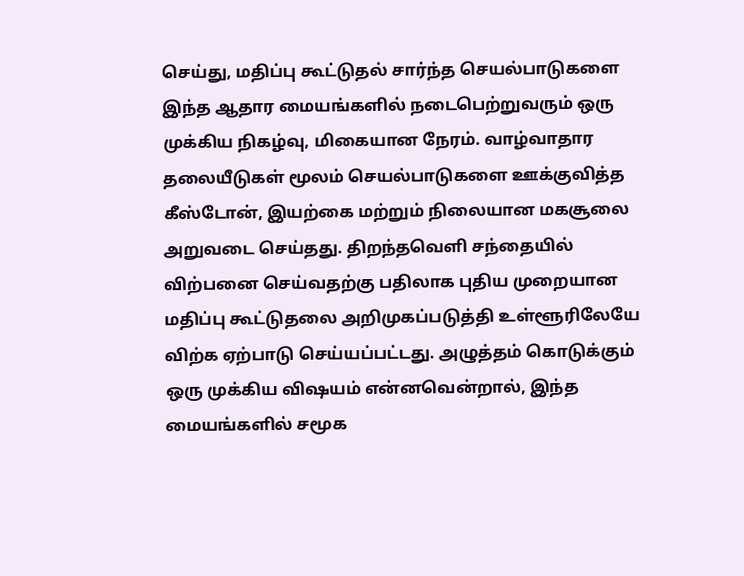செய்து, மதிப்பு கூட்டுதல் சார்ந்த செயல்பாடுகளை இந்த ஆதார மையங்களில் நடைபெற்றுவரும் ஒரு முக்கிய நிகழ்வு, மிகையான நேரம். வாழ்வாதார தலையீடுகள் மூலம் செயல்பாடுகளை ஊக்குவித்த கீஸ்டோன், இயற்கை மற்றும் நிலையான மகசூலை அறுவடை செய்தது. திறந்தவெளி சந்தையில் விற்பனை செய்வதற்கு பதிலாக புதிய முறையான மதிப்பு கூட்டுதலை அறிமுகப்படுத்தி உள்ளூரிலேயே விற்க ஏற்பாடு செய்யப்பட்டது. அழுத்தம் கொடுக்கும் ஒரு முக்கிய விஷயம் என்னவென்றால், இந்த மையங்களில் சமூக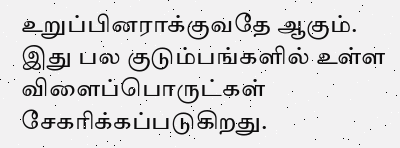உறுப்பினராக்குவதே ஆகும். இது பல குடும்பங்களில் உள்ள விளைப்பொருட்கள் சேகாிக்கப்படுகிறது.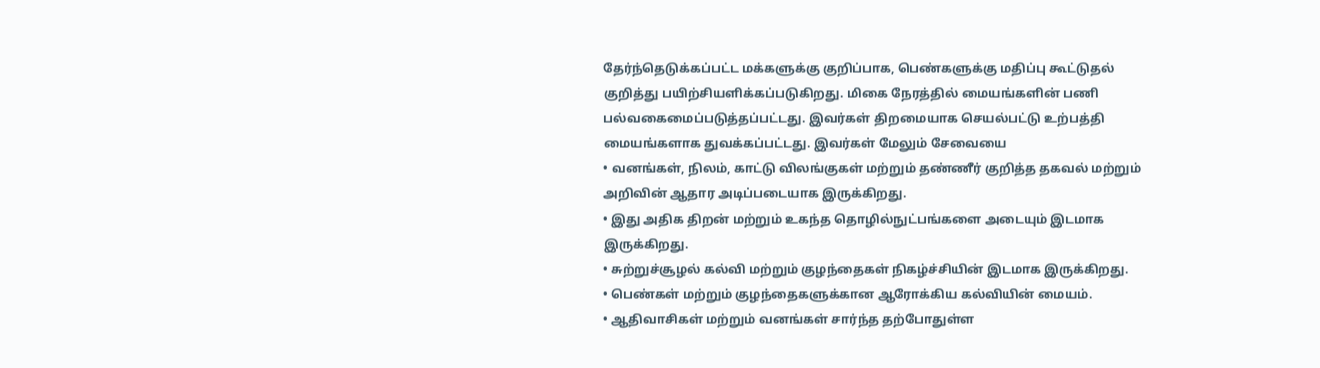தேர்ந்தெடுக்கப்பட்ட மக்களுக்கு குறிப்பாக, பெண்களுக்கு மதிப்பு கூட்டுதல் குறித்து பயிற்சியளிக்கப்படுகிறது. மிகை நேரத்தில் மையங்களின் பணி பல்வகைமைப்படுத்தப்பட்டது. இவர்கள் திறமையாக செயல்பட்டு உற்பத்தி மையங்களாக துவக்கப்பட்டது. இவர்கள் மேலும் சேவையை
• வனங்கள், நிலம், காட்டு விலங்குகள் மற்றும் தண்ணீர் குறித்த தகவல் மற்றும் அறிவின் ஆதார அடிப்படையாக இருக்கிறது.
• இது அதிக திறன் மற்றும் உகந்த தொழில்நுட்பங்களை அடையும் இடமாக இருக்கிறது.
• சுற்றுச்சூழல் கல்வி மற்றும் குழந்தைகள் நிகழ்ச்சியின் இடமாக இருக்கிறது.
• பெண்கள் மற்றும் குழந்தைகளுக்கான ஆரோக்கிய கல்வியின் மையம்.
• ஆதிவாசிகள் மற்றும் வனங்கள் சார்ந்த தற்போதுள்ள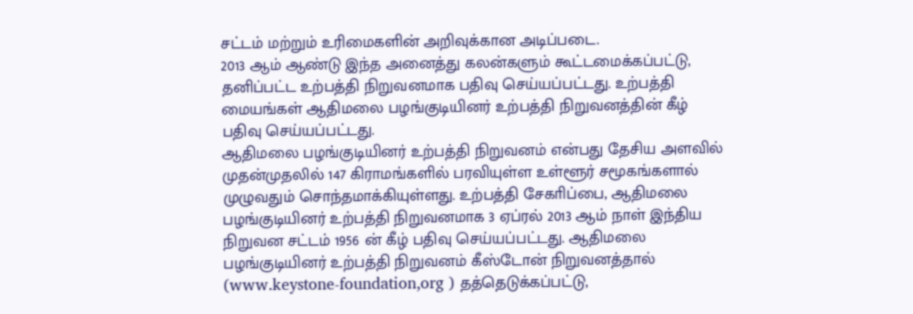சட்டம் மற்றும் உரிமைகளின் அறிவுக்கான அடிப்படை.
2013 ஆம் ஆண்டு இந்த அனைத்து கலன்களும் கூட்டமைக்கப்பட்டு, தனிப்பட்ட உற்பத்தி நிறுவனமாக பதிவு செய்யப்பட்டது. உற்பத்தி மையங்கள் ஆதிமலை பழங்குடியினர் உற்பத்தி நிறுவனத்தின் கீழ் பதிவு செய்யப்பட்டது.
ஆதிமலை பழங்குடியினர் உற்பத்தி நிறுவனம் என்பது தேசிய அளவில் முதன்முதலில் 147 கிராமங்களில் பரவியுள்ள உள்ளூர் சமூகங்களால் முழுவதும் சொந்தமாக்கியுள்ளது. உற்பத்தி சேகாிப்பை, ஆதிமலை பழங்குடியினர் உற்பத்தி நிறுவனமாக 3 ஏப்ரல் 2013 ஆம் நாள் இந்திய நிறுவன சட்டம் 1956 ன் கீழ் பதிவு செய்யப்பட்டது. ஆதிமலை பழங்குடியினர் உற்பத்தி நிறுவனம் கீஸ்டோன் நிறுவனத்தால் (www.keystone-foundation,org ) தத்தெடுக்கப்பட்டு,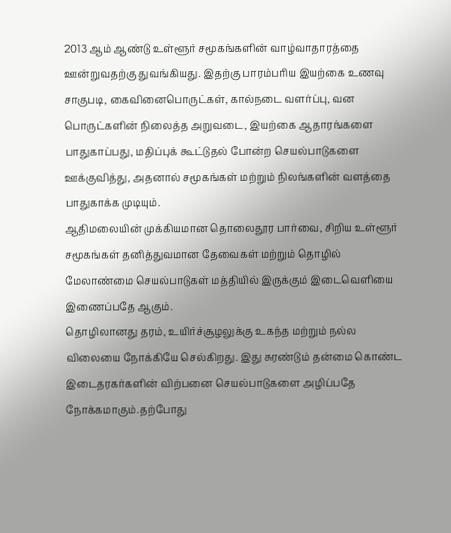2013 ஆம் ஆண்டு உள்ளூர் சமூகங்களின் வாழ்வாதாரத்தை ஊன்றுவதற்கு துவங்கியது. இதற்கு பாரம்பாிய இயற்கை உணவு சாகுபடி, கைவினைபொருட்கள், கால்நடை வளர்ப்பு, வன பொருட்களின் நிலைத்த அறுவடை, இயற்கை ஆதாரங்களை பாதுகாப்பது, மதிப்புக் கூட்டுதல் போன்ற செயல்பாடுகளை ஊக்குவித்து, அதனால் சமூகங்கள் மற்றும் நிலங்களின் வளத்தை பாதுகாக்க முடியும்.
ஆதிமலையின் முக்கியமான தொலைதூர பார்வை, சிறிய உள்ளூர் சமூகங்கள் தனித்துவமான தேவைகள் மற்றும் தொழில் மேலாண்மை செயல்பாடுகள் மத்தியில் இருக்கும் இடைவெளியை இணைப்பதே ஆகும்.
தொழிலானது தரம், உயிர்ச்சூழலுக்கு உகந்த மற்றும் நல்ல விலையை நோக்கியே செல்கிறது. இது சுரண்டும் தன்மை கொண்ட இடைதரகர்களின் விற்பனை செயல்பாடுகளை அழிப்பதே நோக்கமாகும்.தற்போது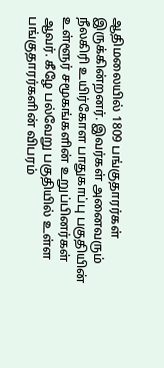ஆதிமலையில் 1809 பங்குதாரர்கள் இருக்கின்றனர். இவர்கள் அனைவரும் நீலகிரி உயிர்கோள பாதுகாப்பு பகுதியின் உள்ளூர் சமூகங்களின் உறுப்பினர்கள் ஆவர். கீழே பல்வேறு பகுதியில் உள்ள பங்குதாரர்களின் விபரம்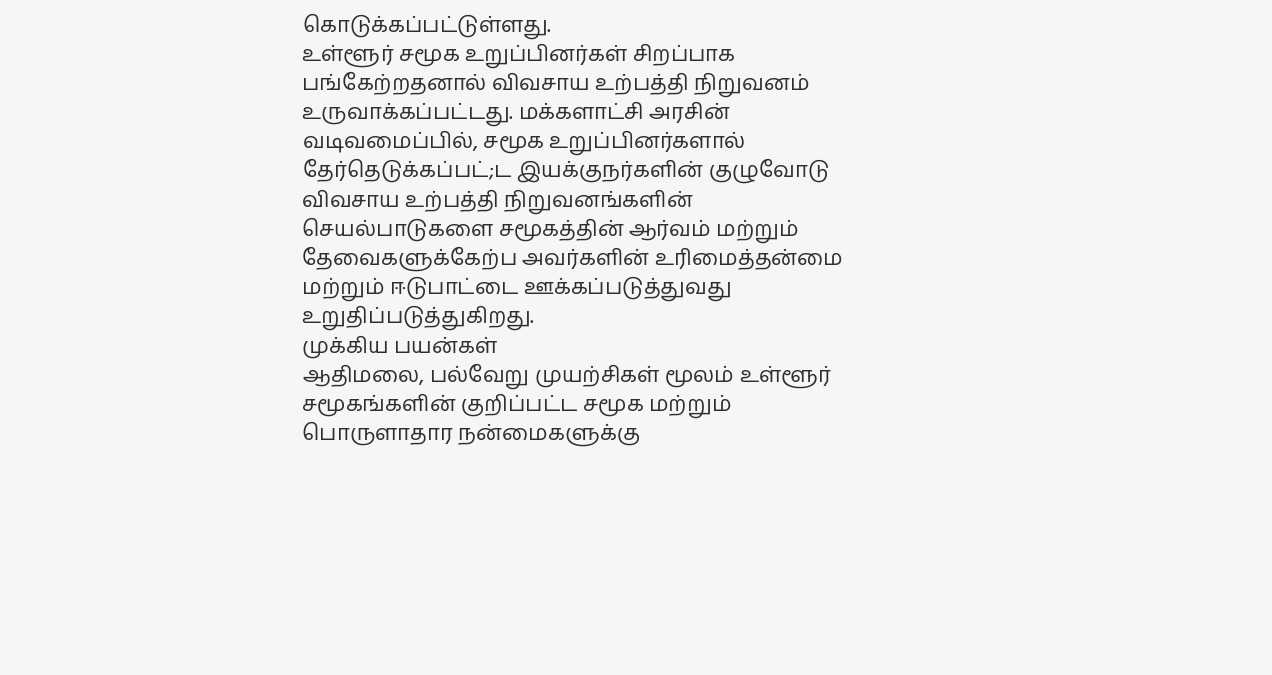கொடுக்கப்பட்டுள்ளது.
உள்ளூர் சமூக உறுப்பினர்கள் சிறப்பாக பங்கேற்றதனால் விவசாய உற்பத்தி நிறுவனம் உருவாக்கப்பட்டது. மக்களாட்சி அரசின் வடிவமைப்பில், சமூக உறுப்பினர்களால் தேர்தெடுக்கப்பட்;ட இயக்குநர்களின் குழுவோடு விவசாய உற்பத்தி நிறுவனங்களின் செயல்பாடுகளை சமூகத்தின் ஆர்வம் மற்றும் தேவைகளுக்கேற்ப அவர்களின் உரிமைத்தன்மை மற்றும் ஈடுபாட்டை ஊக்கப்படுத்துவது உறுதிப்படுத்துகிறது.
முக்கிய பயன்கள்
ஆதிமலை, பல்வேறு முயற்சிகள் மூலம் உள்ளூர் சமூகங்களின் குறிப்பட்ட சமூக மற்றும் பொருளாதார நன்மைகளுக்கு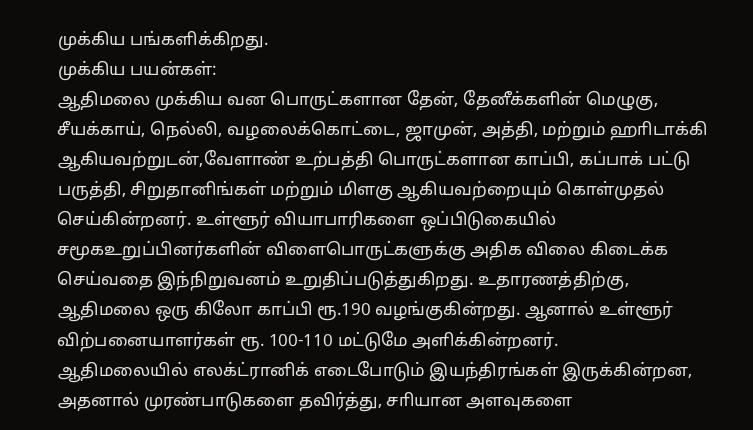முக்கிய பங்களிக்கிறது.
முக்கிய பயன்கள்:
ஆதிமலை முக்கிய வன பொருட்களான தேன், தேனீக்களின் மெழுகு, சீயக்காய், நெல்லி, வழலைக்கொட்டை, ஜாமுன், அத்தி, மற்றும் ஹாிடாக்கி ஆகியவற்றுடன்,வேளாண் உற்பத்தி பொருட்களான காப்பி, கப்பாக் பட்டு பருத்தி, சிறுதானிங்கள் மற்றும் மிளகு ஆகியவற்றையும் கொள்முதல் செய்கின்றனர். உள்ளூர் வியாபாரிகளை ஒப்பிடுகையில் சமூகஉறுப்பினர்களின் விளைபொருட்களுக்கு அதிக விலை கிடைக்க செய்வதை இந்நிறுவனம் உறுதிப்படுத்துகிறது. உதாரணத்திற்கு, ஆதிமலை ஒரு கிலோ காப்பி ரூ.190 வழங்குகின்றது. ஆனால் உள்ளூர் விற்பனையாளர்கள் ரூ. 100-110 மட்டுமே அளிக்கின்றனர்.
ஆதிமலையில் எலக்ட்ரானிக் எடைபோடும் இயந்திரங்கள் இருக்கின்றன, அதனால் முரண்பாடுகளை தவிர்த்து, சாியான அளவுகளை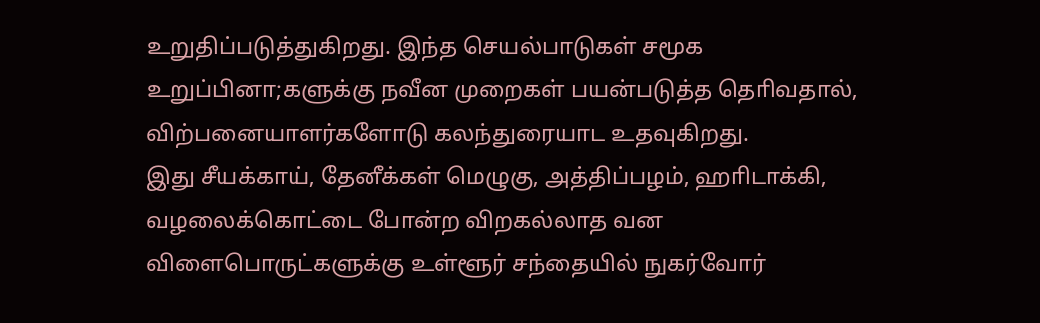உறுதிப்படுத்துகிறது. இந்த செயல்பாடுகள் சமூக உறுப்பினா;களுக்கு நவீன முறைகள் பயன்படுத்த தொிவதால், விற்பனையாளர்களோடு கலந்துரையாட உதவுகிறது.
இது சீயக்காய், தேனீக்கள் மெழுகு, அத்திப்பழம், ஹாிடாக்கி, வழலைக்கொட்டை போன்ற விறகல்லாத வன விளைபொருட்களுக்கு உள்ளூர் சந்தையில் நுகர்வோர்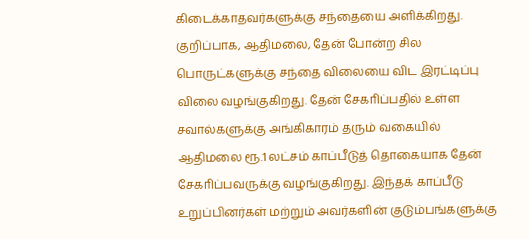கிடைக்காதவர்களுக்கு சந்தையை அளிக்கிறது. குறிப்பாக, ஆதிமலை, தேன் போன்ற சில பொருட்களுக்கு சந்தை விலையை விட இரட்டிப்பு விலை வழங்குகிறது. தேன் சேகாிப்பதில் உள்ள சவால்களுக்கு அங்கிகாரம் தரும் வகையில் ஆதிமலை ரூ.1 லட்சம் காப்பீடுத் தொகையாக தேன் சேகாிப்பவருக்கு வழங்குகிறது. இந்தக் காப்பீடு உறுப்பினர்கள் மற்றும் அவர்களின் குடும்பங்களுக்கு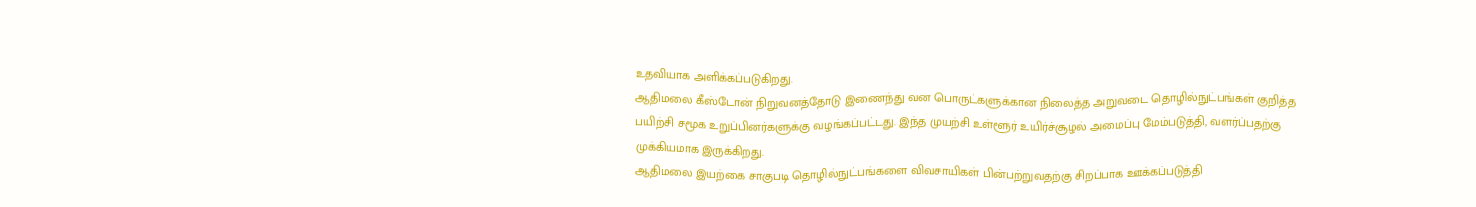உதவியாக அளிக்கப்படுகிறது.
ஆதிமலை கீஸ்டோன் நிறுவனத்தோடு இணைந்து வன பொருட்களுக்கான நிலைத்த அறுவடை தொழில்நுட்பங்கள் குறித்த பயிற்சி சமூக உறுப்பினர்களுக்கு வழங்கப்பட்டது. இந்த முயற்சி உள்ளூர் உயிர்ச்சூழல் அமைப்பு மேம்படுத்தி, வளர்ப்பதற்கு முக்கியமாக இருக்கிறது.
ஆதிமலை இயற்கை சாகுபடி தொழில்நுட்பங்களை விவசாயிகள் பின்பற்றுவதற்கு சிறப்பாக ஊக்கப்படுத்தி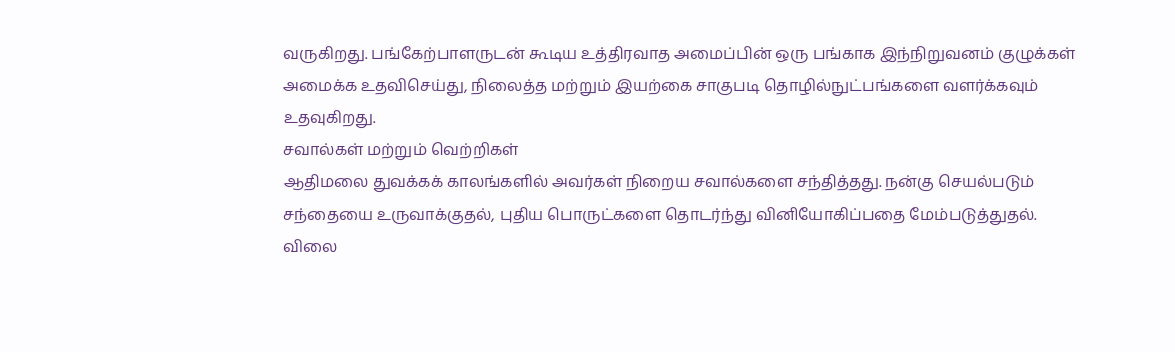வருகிறது. பங்கேற்பாளருடன் கூடிய உத்திரவாத அமைப்பின் ஒரு பங்காக இந்நிறுவனம் குழுக்கள் அமைக்க உதவிசெய்து, நிலைத்த மற்றும் இயற்கை சாகுபடி தொழில்நுட்பங்களை வளர்க்கவும் உதவுகிறது.
சவால்கள் மற்றும் வெற்றிகள்
ஆதிமலை துவக்கக் காலங்களில் அவர்கள் நிறைய சவால்களை சந்தித்தது. நன்கு செயல்படும் சந்தையை உருவாக்குதல், புதிய பொருட்களை தொடர்ந்து வினியோகிப்பதை மேம்படுத்துதல். விலை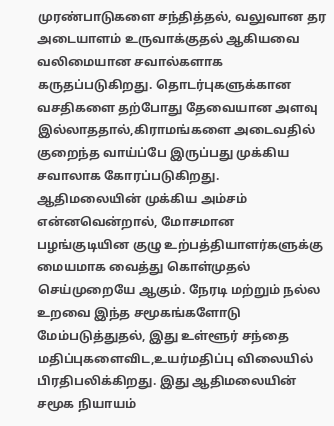முரண்பாடுகளை சந்தித்தல், வலுவான தர அடையாளம் உருவாக்குதல் ஆகியவை வலிமையான சவால்களாக கருதப்படுகிறது. தொடர்புகளுக்கான வசதிகளை தற்போது தேவையான அளவு இல்லாததால்,கிராமங்களை அடைவதில் குறைந்த வாய்ப்பே இருப்பது முக்கிய சவாலாக கோரப்படுகிறது.
ஆதிமலையின் முக்கிய அம்சம் என்னவென்றால், மோசமான பழங்குடியின குழு உற்பத்தியாளர்களுக்கு மையமாக வைத்து கொள்முதல் செய்முறையே ஆகும். நேரடி மற்றும் நல்ல உறவை இந்த சமூகங்களோடு மேம்படுத்துதல், இது உள்ளூர் சந்தை மதிப்புகளைவிட,உயர்மதிப்பு விலையில் பிரதிபலிக்கிறது. இது ஆதிமலையின் சமூக நியாயம்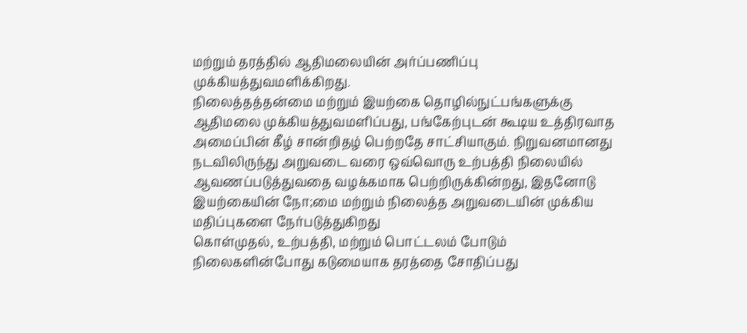மற்றும் தரத்தில் ஆதிமலையின் அர்ப்பணிப்பு முக்கியத்துவமளிக்கிறது.
நிலைத்தத்தன்மை மற்றும் இயற்கை தொழில்நுட்பங்களுக்கு ஆதிமலை முக்கியத்துவமளிப்பது, பங்கேற்புடன் கூடிய உத்திரவாத அமைப்பின் கீழ் சான்றிதழ் பெற்றதே சாட்சியாகும். நிறுவனமானது நடவிலிருந்து அறுவடை வரை ஒவ்வொரு உற்பத்தி நிலையில் ஆவணப்படுத்துவதை வழக்கமாக பெற்றிருக்கின்றது, இதனோடு இயற்கையின் நோ;மை மற்றும் நிலைத்த அறுவடையின் முக்கிய மதிப்புகளை நேர்படுத்துகிறது
கொள்முதல், உற்பத்தி, மற்றும் பொட்டலம் போடும் நிலைகளின்போது கடுமையாக தரத்தை சோதிப்பது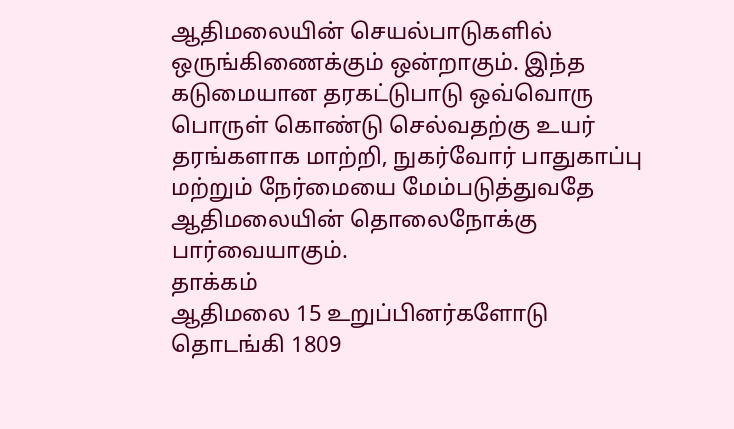ஆதிமலையின் செயல்பாடுகளில் ஒருங்கிணைக்கும் ஒன்றாகும். இந்த கடுமையான தரகட்டுபாடு ஒவ்வொரு பொருள் கொண்டு செல்வதற்கு உயர் தரங்களாக மாற்றி, நுகர்வோர் பாதுகாப்பு மற்றும் நேர்மையை மேம்படுத்துவதே ஆதிமலையின் தொலைநோக்கு பார்வையாகும்.
தாக்கம்
ஆதிமலை 15 உறுப்பினர்களோடு தொடங்கி 1809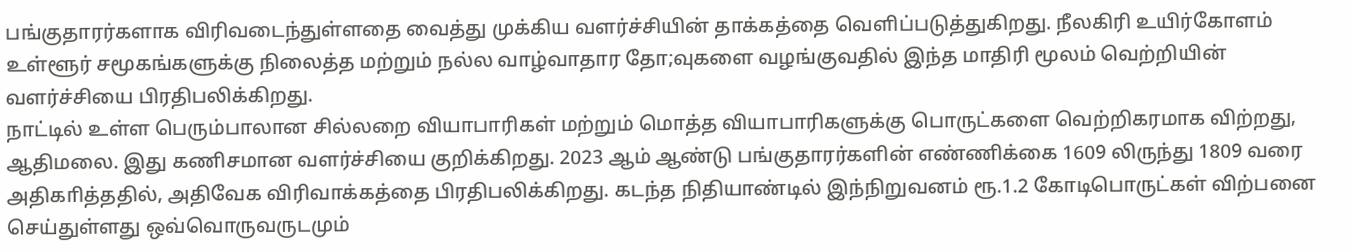பங்குதாரர்களாக விரிவடைந்துள்ளதை வைத்து முக்கிய வளர்ச்சியின் தாக்கத்தை வெளிப்படுத்துகிறது. நீலகிரி உயிர்கோளம் உள்ளூர் சமூகங்களுக்கு நிலைத்த மற்றும் நல்ல வாழ்வாதார தோ;வுகளை வழங்குவதில் இந்த மாதிரி மூலம் வெற்றியின் வளர்ச்சியை பிரதிபலிக்கிறது.
நாட்டில் உள்ள பெரும்பாலான சில்லறை வியாபாரிகள் மற்றும் மொத்த வியாபாரிகளுக்கு பொருட்களை வெற்றிகரமாக விற்றது, ஆதிமலை. இது கணிசமான வளர்ச்சியை குறிக்கிறது. 2023 ஆம் ஆண்டு பங்குதாரர்களின் எண்ணிக்கை 1609 லிருந்து 1809 வரை அதிகாித்ததில், அதிவேக விரிவாக்கத்தை பிரதிபலிக்கிறது. கடந்த நிதியாண்டில் இந்நிறுவனம் ரூ.1.2 கோடிபொருட்கள் விற்பனை செய்துள்ளது ஒவ்வொருவருடமும்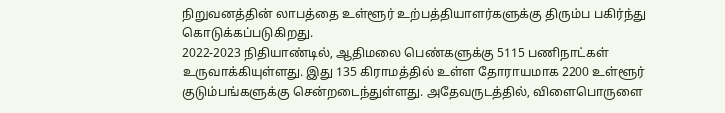நிறுவனத்தின் லாபத்தை உள்ளூர் உற்பத்தியாளர்களுக்கு திரும்ப பகிர்ந்து கொடுக்கப்படுகிறது.
2022-2023 நிதியாண்டில், ஆதிமலை பெண்களுக்கு 5115 பணிநாட்கள் உருவாக்கியுள்ளது. இது 135 கிராமத்தில் உள்ள தோராயமாக 2200 உள்ளூர் குடும்பங்களுக்கு சென்றடைந்துள்ளது. அதேவருடத்தில், விளைபொருளை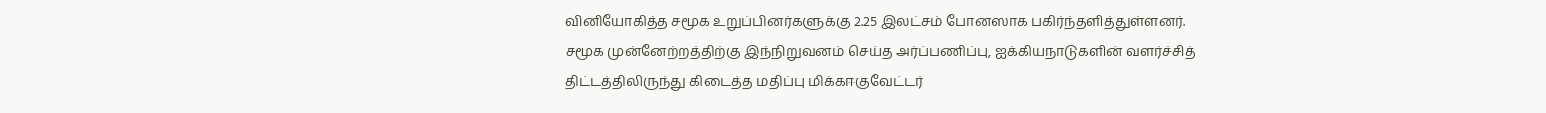வினியோகித்த சமூக உறுப்பினர்களுக்கு 2.25 இலட்சம் போனஸாக பகிர்ந்தளித்துள்ளனர்.
சமூக முன்னேற்றத்திற்கு இந்நிறுவனம் செய்த அர்ப்பணிப்பு, ஐக்கியநாடுகளின் வளர்ச்சித் திட்டத்திலிருந்து கிடைத்த மதிப்பு மிக்கஈகுவேட்டர்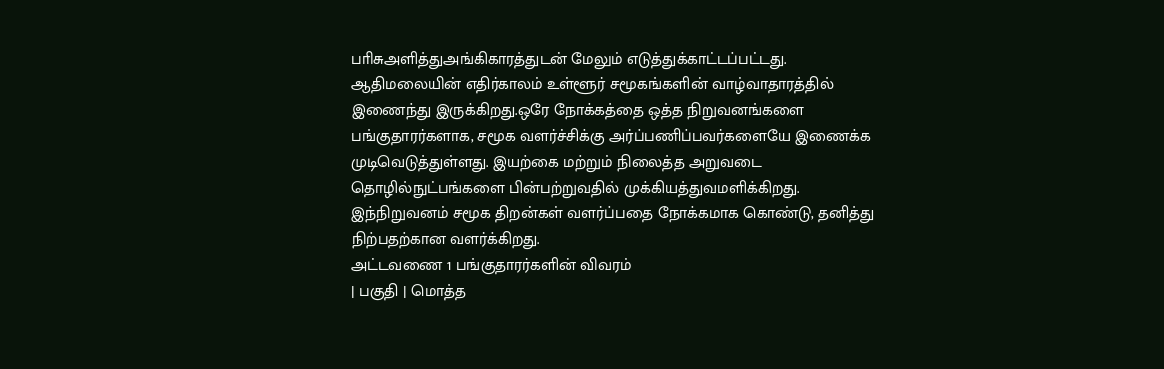பாிசுஅளித்துஅங்கிகாரத்துடன் மேலும் எடுத்துக்காட்டப்பட்டது.
ஆதிமலையின் எதிர்காலம் உள்ளூர் சமூகங்களின் வாழ்வாதாரத்தில் இணைந்து இருக்கிறது.ஒரே நோக்கத்தை ஒத்த நிறுவனங்களை பங்குதாரர்களாக, சமூக வளர்ச்சிக்கு அர்ப்பணிப்பவர்களையே இணைக்க முடிவெடுத்துள்ளது. இயற்கை மற்றும் நிலைத்த அறுவடை தொழில்நுட்பங்களை பின்பற்றுவதில் முக்கியத்துவமளிக்கிறது. இந்நிறுவனம் சமூக திறன்கள் வளர்ப்பதை நோக்கமாக கொண்டு, தனித்து நிற்பதற்கான வளர்க்கிறது.
அட்டவணை 1 பங்குதாரர்களின் விவரம்
| பகுதி | மொத்த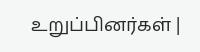உறுப்பினர்கள் |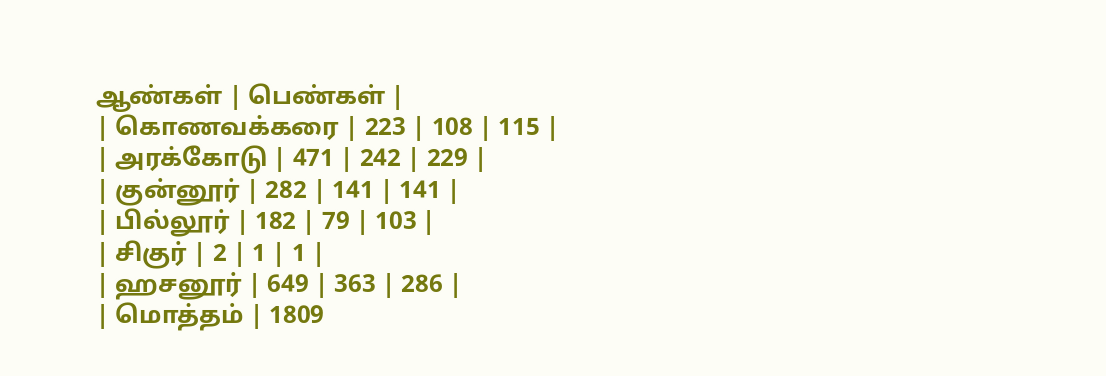ஆண்கள் | பெண்கள் |
| கொணவக்கரை | 223 | 108 | 115 |
| அரக்கோடு | 471 | 242 | 229 |
| குன்னூர் | 282 | 141 | 141 |
| பில்லூர் | 182 | 79 | 103 |
| சிகுர் | 2 | 1 | 1 |
| ஹசனூர் | 649 | 363 | 286 |
| மொத்தம் | 1809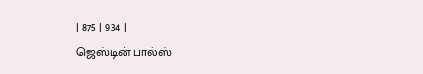| 875 | 934 |
ஜெஸ்டின் பால்ஸ்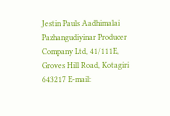Jestin Pauls Aadhimalai Pazhangudiyinar Producer Company Ltd, 41/111E, Groves Hill Road, Kotagiri 643217 E-mail: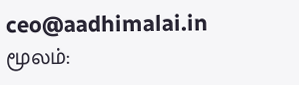ceo@aadhimalai.in
மூலம்: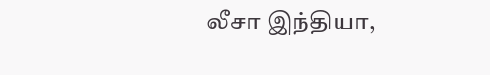லீசா இந்தியா,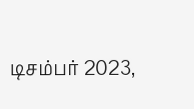டிசம்பர் 2023,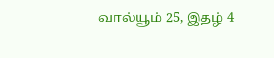வால்யூம் 25, இதழ் 4